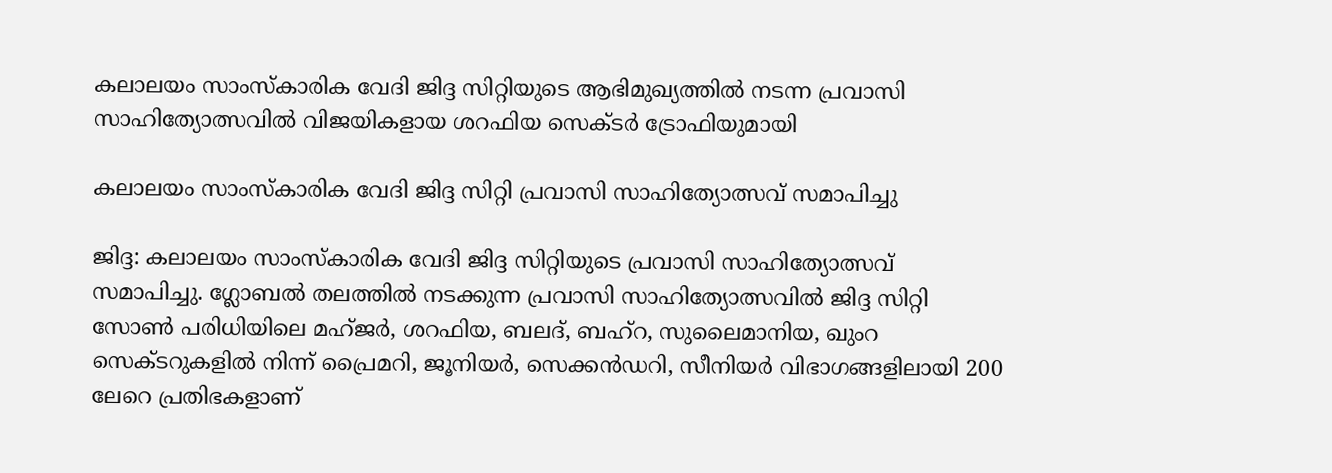കലാലയം സാംസ്കാരിക വേദി ജിദ്ദ സിറ്റിയുടെ ആഭിമുഖ്യത്തിൽ നടന്ന പ്രവാസി സാഹിത്യോത്സവിൽ വിജയികളായ ശറഫിയ സെക്ടർ ട്രോഫിയുമായി

കലാലയം സാംസ്കാരിക വേദി ജിദ്ദ സിറ്റി പ്രവാസി സാഹിത്യോത്സവ് സമാപിച്ചു

ജിദ്ദ: കലാലയം സാംസ്കാരിക വേദി ജിദ്ദ സിറ്റിയുടെ പ്രവാസി സാഹിത്യോത്സവ് സമാപിച്ചു. ഗ്ലോബൽ തലത്തിൽ നടക്കുന്ന പ്രവാസി സാഹിത്യോത്സവിൽ ജിദ്ദ സിറ്റി സോൺ പരിധിയിലെ മഹ്ജർ, ശറഫിയ, ബലദ്, ബഹ്‌റ, സുലൈമാനിയ, ഖുംറ സെക്ടറുകളിൽ നിന്ന് പ്രൈമറി, ജൂനിയർ, സെക്കൻഡറി, സീനിയർ വിഭാഗങ്ങളിലായി 200 ലേറെ പ്രതിഭകളാണ്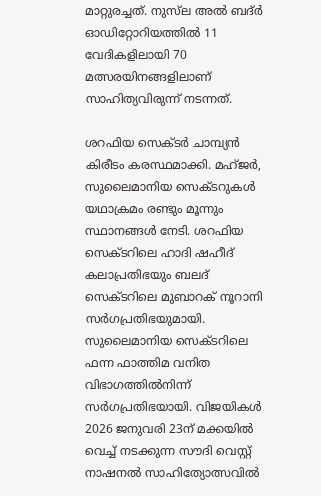മാറ്റുരച്ചത്. നുസ്‌ല അൽ ബദ്ർ ഓഡിറ്റോറിയത്തിൽ 11 വേദികളിലായി 70 മത്സരയിനങ്ങളിലാണ് സാഹിത്യവിരുന്ന് നടന്നത്.

ശറഫിയ സെക്ടർ ചാമ്പ്യൻ കിരീടം കരസ്ഥമാക്കി. മഹ്ജർ, സുലൈമാനിയ സെക്ടറുകൾ യഥാക്രമം രണ്ടും മൂന്നും സ്ഥാനങ്ങൾ നേടി. ശറഫിയ സെക്ടറിലെ ഹാദി ഷഹീദ് കലാപ്രതിഭയും ബലദ് സെക്ടറിലെ മുബാറക് നൂറാനി സർഗപ്രതിഭയുമായി. സുലൈമാനിയ സെക്ടറിലെ ഫന്ന ഫാത്തിമ വനിത വിഭാഗത്തിൽനിന്ന് സർഗപ്രതിഭയായി. വിജയികൾ 2026 ജനുവരി 23ന് മക്കയിൽ വെച്ച് നടക്കുന്ന സൗദി വെസ്റ്റ് നാഷനൽ സാഹിത്യോത്സവിൽ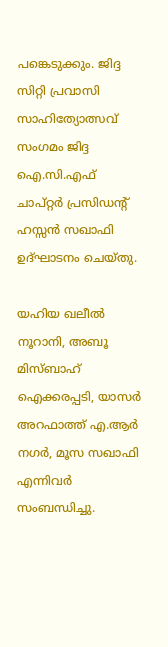പങ്കെടുക്കും. ജിദ്ദ സിറ്റി പ്രവാസി സാഹിത്യോത്സവ് സംഗമം ജിദ്ദ ഐ.സി.എഫ് ചാപ്റ്റർ പ്രസിഡന്റ്‌ ഹസ്സൻ സഖാഫി ഉദ്‌ഘാടനം ചെയ്തു.

യഹിയ ഖലീൽ നൂറാനി, അബൂ മിസ്ബാഹ് ഐക്കരപ്പടി, യാസർ അറഫാത്ത്‌ എ.ആർ നഗർ, മൂസ സഖാഫി എന്നിവർ സംബന്ധിച്ചു.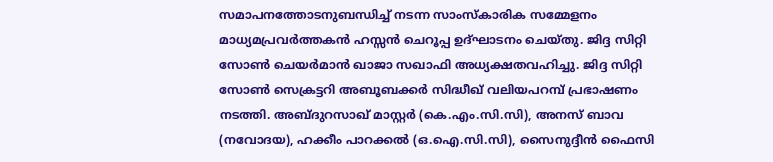സമാപനത്തോടനുബന്ധിച്ച് നടന്ന സാംസ്കാരിക സമ്മേളനം മാധ്യമപ്രവർത്തകൻ ഹസ്സൻ ചെറൂപ്പ ഉദ്ഘാടനം ചെയ്തു. ജിദ്ദ സിറ്റി സോൺ ചെയർമാൻ ഖാജാ സഖാഫി അധ്യക്ഷതവഹിച്ചു. ജിദ്ദ സിറ്റി സോൺ സെക്രട്ടറി അബൂബക്കർ സിദ്ധീഖ് വലിയപറമ്പ് പ്രഭാഷണം നടത്തി. അബ്ദുറസാഖ് മാസ്റ്റർ (കെ.എം.സി.സി), അനസ് ബാവ (നവോദയ), ഹക്കീം പാറക്കൽ (ഒ.ഐ.സി.സി), സൈനുദ്ദീൻ ഫൈസി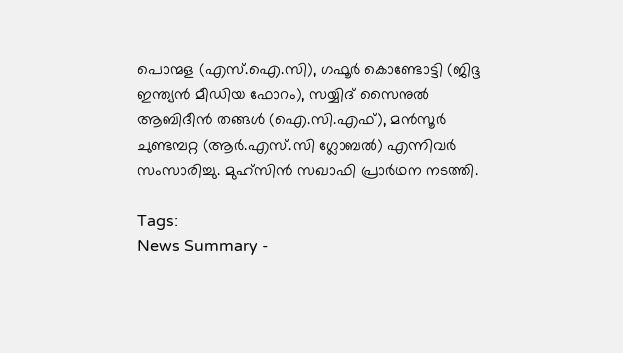പൊന്മള (എസ്.ഐ.സി), ഗഫൂർ കൊണ്ടോട്ടി (ജിദ്ദ ഇന്ത്യൻ മീഡിയ ഫോറം), സയ്യിദ് സൈനുൽ ആബിദീൻ തങ്ങൾ (ഐ.സി.എഫ്), മൻസൂർ ചുണ്ടമ്പറ്റ (ആർ.എസ്.സി ഗ്ലോബൽ) എന്നിവർ സംസാരിച്ചു. മുഹ്സിൻ സഖാഫി പ്രാർഥന നടത്തി.

Tags:
News Summary -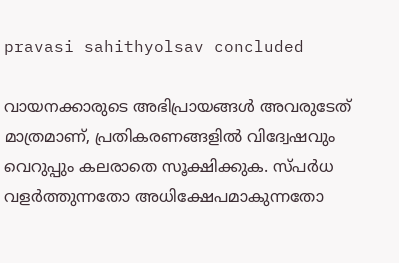pravasi sahithyolsav concluded

വായനക്കാരുടെ അഭിപ്രായങ്ങള്‍ അവരുടേത് മാത്രമാണ്, പ്രതികരണങ്ങളിൽ വിദ്വേഷവും വെറുപ്പും കലരാതെ സൂക്ഷിക്കുക. സ്പർധ വളർത്തുന്നതോ അധിക്ഷേപമാകുന്നതോ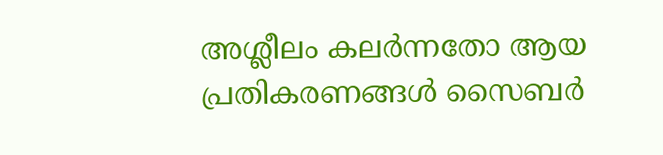അശ്ലീലം കലർന്നതോ ആയ പ്രതികരണങ്ങൾ സൈബർ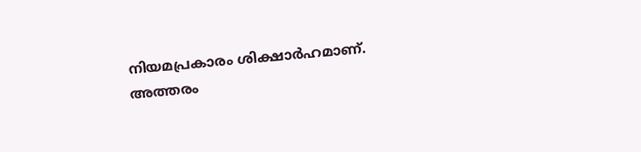നിയമപ്രകാരം ശിക്ഷാർഹമാണ്. അത്തരം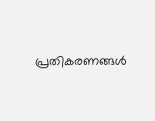പ്രതികരണങ്ങൾ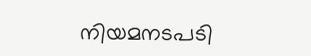നിയമനടപടി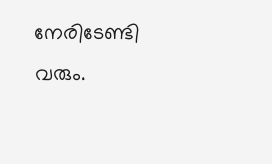നേരിടേണ്ടി വരും.